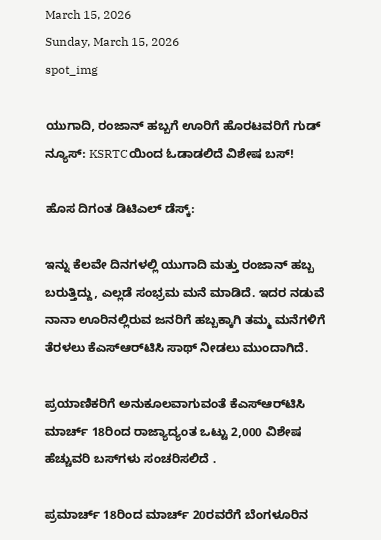March 15, 2026
Sunday, March 15, 2026
spot_img

ಯುಗಾದಿ, ರಂಜಾನ್ ಹಬ್ಬಗೆ ಊರಿಗೆ ಹೊರಟವರಿಗೆ ಗುಡ್ ನ್ಯೂಸ್: KSRTCಯಿಂದ ಓಡಾಡಲಿದೆ ವಿಶೇಷ ಬಸ್!

ಹೊಸ ದಿಗಂತ ಡಿಟಿಎಲ್ ಡೆಸ್ಕ್:

ಇನ್ನು ಕೆಲವೇ ದಿನಗಳಲ್ಲಿ ಯುಗಾದಿ ಮತ್ತು ರಂಜಾನ್ ಹಬ್ಬ ಬರುತ್ತಿದ್ದು, ಎಲ್ಲಡೆ ಸಂಭ್ರಮ ಮನೆ ಮಾಡಿದೆ. ಇದರ ನಡುವೆ ನಾನಾ ಊರಿನಲ್ಲಿರುವ ಜನರಿಗೆ ಹಬ್ಬಕ್ಕಾಗಿ ತಮ್ಮ ಮನೆಗಳಿಗೆ ತೆರಳಲು ಕೆಎಸ್‌ಆರ್‌ಟಿಸಿ ಸಾಥ್ ನೀಡಲು ಮುಂದಾಗಿದೆ.

ಪ್ರಯಾಣಿಕರಿಗೆ ಅನುಕೂಲವಾಗುವಂತೆ ಕೆಎಸ್‌ಆರ್‌ಟಿಸಿ ಮಾರ್ಚ್ 18ರಿಂದ ರಾಜ್ಯಾದ್ಯಂತ ಒಟ್ಟು 2,000 ವಿಶೇಷ ಹೆಚ್ಚುವರಿ ಬಸ್‌ಗಳು ಸಂಚರಿಸಲಿದೆ .

ಪ್ರಮಾರ್ಚ್ 18ರಿಂದ ಮಾರ್ಚ್ 20ರವರೆಗೆ ಬೆಂಗಳೂರಿನ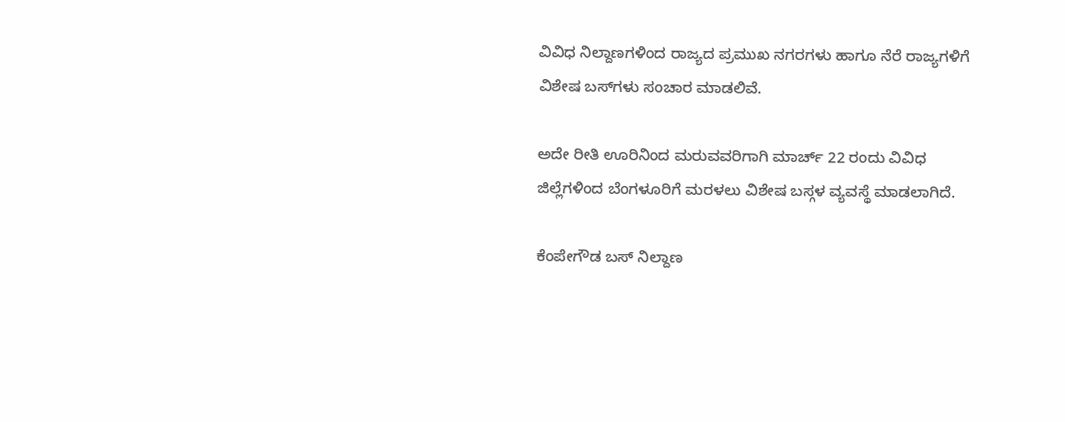ವಿವಿಧ ನಿಲ್ದಾಣಗಳಿಂದ ರಾಜ್ಯದ ಪ್ರಮುಖ ನಗರಗಳು ಹಾಗೂ ನೆರೆ ರಾಜ್ಯಗಳಿಗೆ ವಿಶೇಷ ಬಸ್‌ಗಳು ಸಂಚಾರ ಮಾಡಲಿವೆ.

ಅದೇ ರೀತಿ ಊರಿನಿಂದ ಮರುವವರಿಗಾಗಿ ಮಾರ್ಚ್ 22 ರಂದು ವಿವಿಧ ಜಿಲ್ಲೆಗಳಿಂದ ಬೆಂಗಳೂರಿಗೆ ಮರಳಲು ವಿಶೇಷ ಬಸ್ಗಳ ವ್ಯವಸ್ಥೆ ಮಾಡಲಾಗಿದೆ.

ಕೆಂಪೇಗೌಡ ಬಸ್ ನಿಲ್ದಾಣ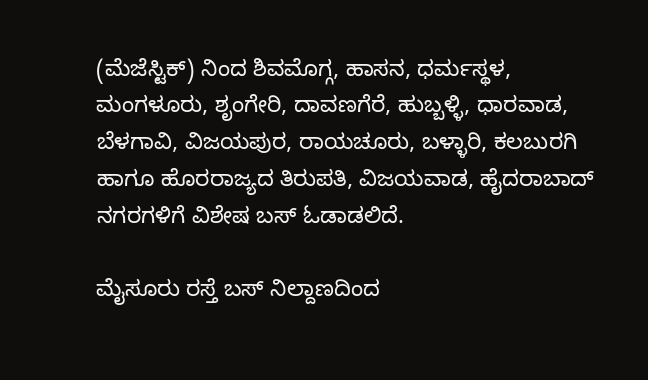(ಮೆಜೆಸ್ಟಿಕ್) ನಿಂದ ಶಿವಮೊಗ್ಗ, ಹಾಸನ, ಧರ್ಮಸ್ಥಳ, ಮಂಗಳೂರು, ಶೃಂಗೇರಿ, ದಾವಣಗೆರೆ, ಹುಬ್ಬಳ್ಳಿ, ಧಾರವಾಡ, ಬೆಳಗಾವಿ, ವಿಜಯಪುರ, ರಾಯಚೂರು, ಬಳ್ಳಾರಿ, ಕಲಬುರಗಿ ಹಾಗೂ ಹೊರರಾಜ್ಯದ ತಿರುಪತಿ, ವಿಜಯವಾಡ, ಹೈದರಾಬಾದ್ ನಗರಗಳಿಗೆ ವಿಶೇಷ ಬಸ್ ಓಡಾಡಲಿದೆ.

ಮೈಸೂರು ರಸ್ತೆ ಬಸ್ ನಿಲ್ದಾಣದಿಂದ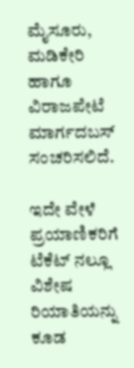ಮೈಸೂರು, ಮಡಿಕೇರಿ ಹಾಗೂ ವಿರಾಜಪೇಟೆ ಮಾರ್ಗದಬಸ್ ಸಂಚರಿಸಲಿದೆ.

ಇದೇ ವೇಳೆ ಪ್ರಯಾಣಿಕರಿಗೆ ಟೆಕೆಟ್ ನಲ್ಲೂ ವಿಶೇಷ ರಿಯಾತಿಯನ್ನು ಕೂಡ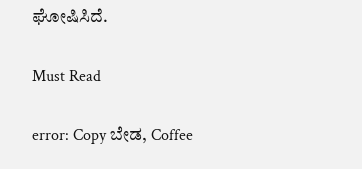ಘೋಷಿಸಿದೆ.

Must Read

error: Copy ಬೇಡ, Coffee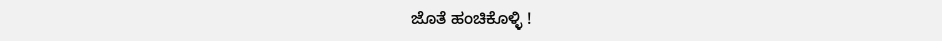ಜೊತೆ ಹಂಚಿಕೊಳ್ಳಿ !